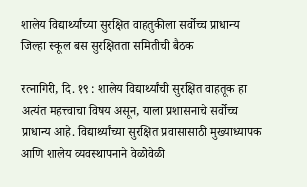शालेय विद्यार्थ्यांच्या सुरक्षित वाहतुकीला सर्वोच्च प्राधान्य
जिल्हा स्कूल बस सुरक्षितता समितीची बैठक

रत्नागिरी, दि. १९ : शालेय विद्यार्थ्यांची सुरक्षित वाहतूक हा अत्यंत महत्त्वाचा विषय असून, याला प्रशासनाचे सर्वोच्च प्राधान्य आहे. विद्यार्थ्यांच्या सुरक्षित प्रवासासाठी मुख्याध्यापक आणि शालेय व्यवस्थापनाने वेळोवेळी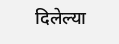दिलेल्या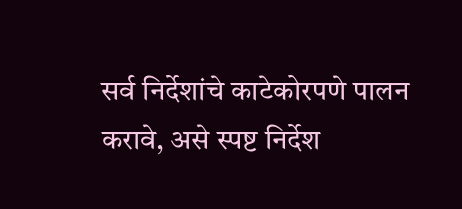सर्व निर्देशांचे काटेकोरपणे पालन करावे, असे स्पष्ट निर्देश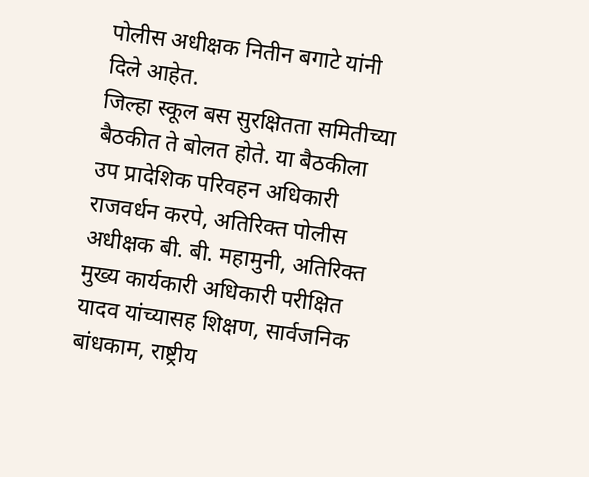पोलीस अधीक्षक नितीन बगाटे यांनी दिले आहेत.
जिल्हा स्कूल बस सुरक्षितता समितीच्या बैठकीत ते बोलत होते. या बैठकीला उप प्रादेशिक परिवहन अधिकारी राजवर्धन करपे, अतिरिक्त पोलीस अधीक्षक बी. बी. महामुनी, अतिरिक्त मुख्य कार्यकारी अधिकारी परीक्षित यादव यांच्यासह शिक्षण, सार्वजनिक बांधकाम, राष्ट्रीय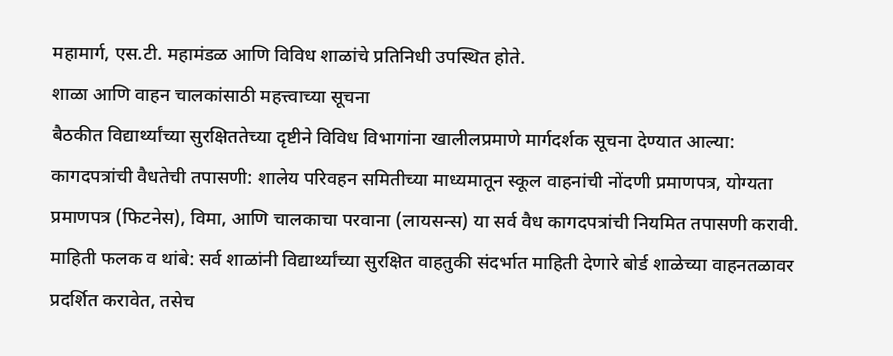महामार्ग, एस.टी. महामंडळ आणि विविध शाळांचे प्रतिनिधी उपस्थित होते.
शाळा आणि वाहन चालकांसाठी महत्त्वाच्या सूचना
बैठकीत विद्यार्थ्यांच्या सुरक्षिततेच्या दृष्टीने विविध विभागांना खालीलप्रमाणे मार्गदर्शक सूचना देण्यात आल्या:
कागदपत्रांची वैधतेची तपासणी: शालेय परिवहन समितीच्या माध्यमातून स्कूल वाहनांची नोंदणी प्रमाणपत्र, योग्यता प्रमाणपत्र (फिटनेस), विमा, आणि चालकाचा परवाना (लायसन्स) या सर्व वैध कागदपत्रांची नियमित तपासणी करावी.
माहिती फलक व थांबे: सर्व शाळांनी विद्यार्थ्यांच्या सुरक्षित वाहतुकी संदर्भात माहिती देणारे बोर्ड शाळेच्या वाहनतळावर प्रदर्शित करावेत, तसेच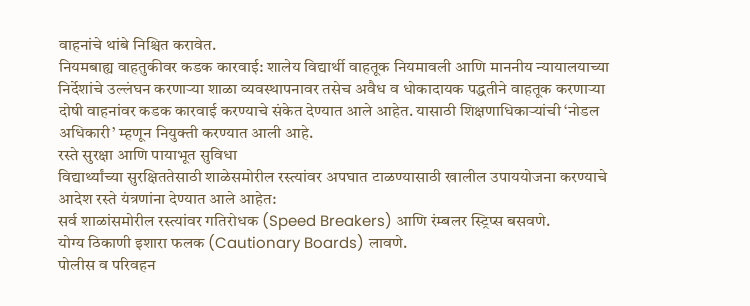वाहनांचे थांबे निश्चित करावेत.
नियमबाह्य वाहतुकीवर कडक कारवाई: शालेय विद्यार्थी वाहतूक नियमावली आणि माननीय न्यायालयाच्या निर्देशांचे उल्लंघन करणाऱ्या शाळा व्यवस्थापनावर तसेच अवैध व धोकादायक पद्धतीने वाहतूक करणाऱ्या दोषी वाहनांवर कडक कारवाई करण्याचे संकेत देण्यात आले आहेत. यासाठी शिक्षणाधिकाऱ्यांची ‘नोडल अधिकारी’ म्हणून नियुक्ती करण्यात आली आहे.
रस्ते सुरक्षा आणि पायाभूत सुविधा
विद्यार्थ्यांच्या सुरक्षिततेसाठी शाळेसमोरील रस्त्यांवर अपघात टाळण्यासाठी खालील उपाययोजना करण्याचे आदेश रस्ते यंत्रणांना देण्यात आले आहेत:
सर्व शाळांसमोरील रस्त्यांवर गतिरोधक (Speed Breakers) आणि रंम्बलर स्ट्रिप्स बसवणे.
योग्य ठिकाणी इशारा फलक (Cautionary Boards) लावणे.
पोलीस व परिवहन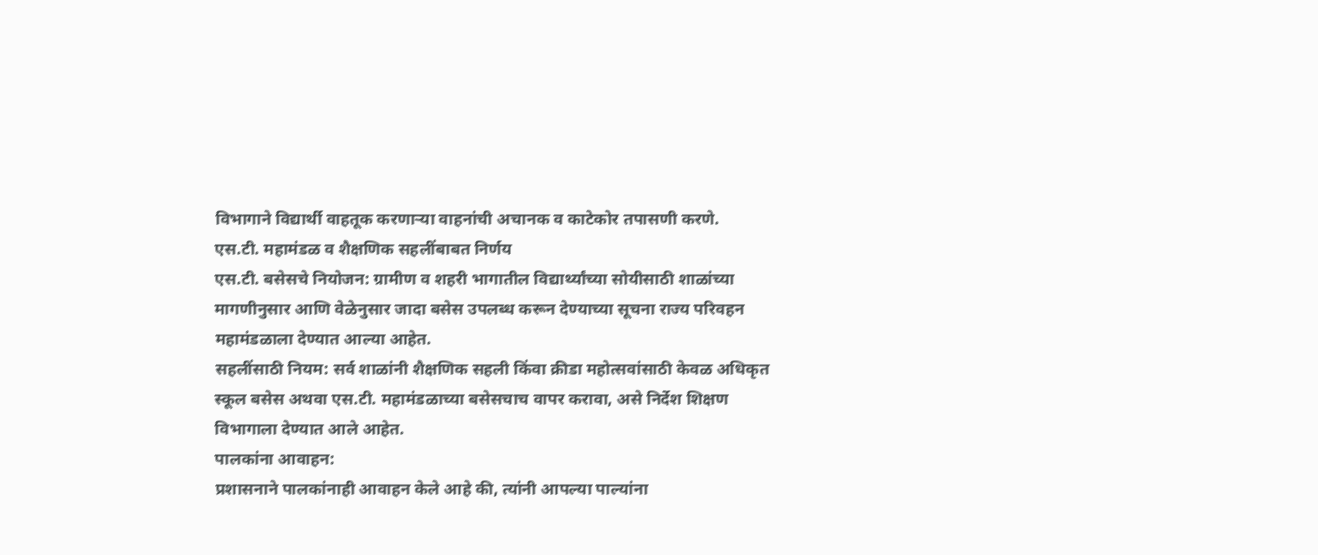विभागाने विद्यार्थी वाहतूक करणाऱ्या वाहनांची अचानक व काटेकोर तपासणी करणे.
एस.टी. महामंडळ व शैक्षणिक सहलींबाबत निर्णय
एस.टी. बसेसचे नियोजन: ग्रामीण व शहरी भागातील विद्यार्थ्यांच्या सोयीसाठी शाळांच्या मागणीनुसार आणि वेळेनुसार जादा बसेस उपलब्ध करून देण्याच्या सूचना राज्य परिवहन महामंडळाला देण्यात आल्या आहेत.
सहलींसाठी नियम: सर्व शाळांनी शैक्षणिक सहली किंवा क्रीडा महोत्सवांसाठी केवळ अधिकृत स्कूल बसेस अथवा एस.टी. महामंडळाच्या बसेसचाच वापर करावा, असे निर्देश शिक्षण विभागाला देण्यात आले आहेत.
पालकांना आवाहन:
प्रशासनाने पालकांनाही आवाहन केले आहे की, त्यांनी आपल्या पाल्यांना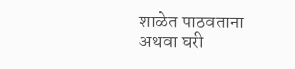शाळेत पाठवताना अथवा घरी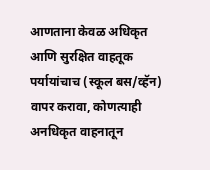आणताना केवळ अधिकृत आणि सुरक्षित वाहतूक पर्यायांचाच (स्कूल बस/व्हॅन) वापर करावा, कोणत्याही अनधिकृत वाहनातून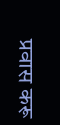प्रवास करू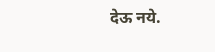देऊ नये.